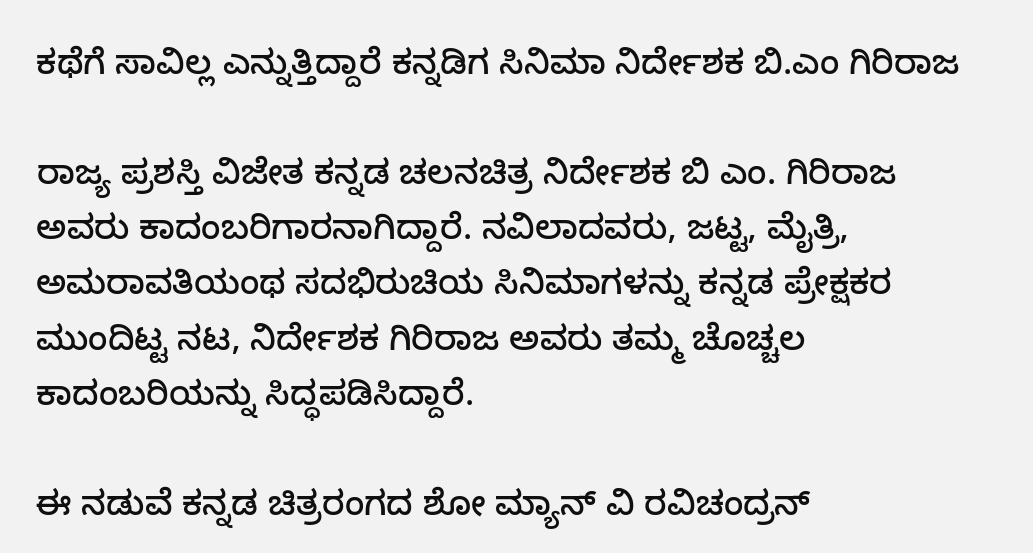ಕಥೆಗೆ ಸಾವಿಲ್ಲ ಎನ್ನುತ್ತಿದ್ದಾರೆ ಕನ್ನಡಿಗ ಸಿನಿಮಾ ನಿರ್ದೇಶಕ ಬಿ.ಎಂ ಗಿರಿರಾಜ

ರಾಜ್ಯ ಪ್ರಶಸ್ತಿ ವಿಜೇತ ಕನ್ನಡ ಚಲನಚಿತ್ರ ನಿರ್ದೇಶಕ ಬಿ ಎಂ. ಗಿರಿರಾಜ ಅವರು ಕಾದಂಬರಿಗಾರನಾಗಿದ್ದಾರೆ. ನವಿಲಾದವರು, ಜಟ್ಟ, ಮೈತ್ರಿ, ಅಮರಾವತಿಯಂಥ ಸದಭಿರುಚಿಯ ಸಿನಿಮಾಗಳನ್ನು ಕನ್ನಡ ಪ್ರೇಕ್ಷಕರ ಮುಂದಿಟ್ಟ ನಟ, ನಿರ್ದೇಶಕ ಗಿರಿರಾಜ ಅವರು ತಮ್ಮ ಚೊಚ್ಚಲ ಕಾದಂಬರಿಯನ್ನು ಸಿದ್ಧಪಡಿಸಿದ್ದಾರೆ.

ಈ ನಡುವೆ ಕನ್ನಡ ಚಿತ್ರರಂಗದ ಶೋ ಮ್ಯಾನ್ ವಿ ರವಿಚಂದ್ರನ್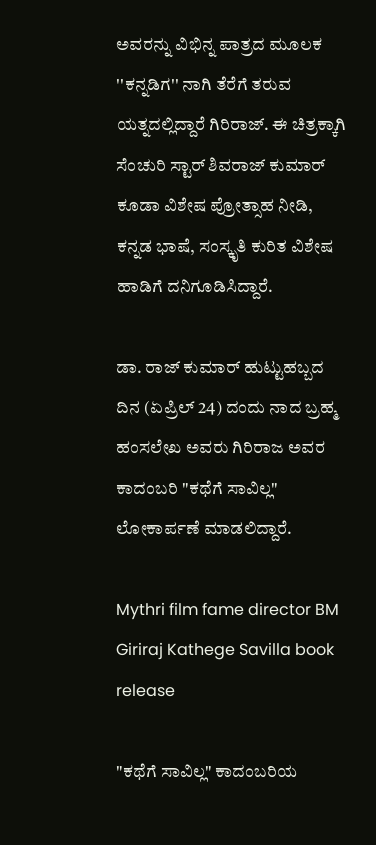ಅವರನ್ನು ವಿಭಿನ್ನ ಪಾತ್ರದ ಮೂಲಕ ''ಕನ್ನಡಿಗ'' ನಾಗಿ ತೆರೆಗೆ ತರುವ ಯತ್ನದಲ್ಲಿದ್ದಾರೆ ಗಿರಿರಾಜ್. ಈ ಚಿತ್ರಕ್ಕಾಗಿ ಸೆಂಚುರಿ ಸ್ಟಾರ್ ಶಿವರಾಜ್ ಕುಮಾರ್ ಕೂಡಾ ವಿಶೇಷ ಪ್ರೋತ್ಸಾಹ ನೀಡಿ, ಕನ್ನಡ ಭಾಷೆ, ಸಂಸ್ಕೃತಿ ಕುರಿತ ವಿಶೇಷ ಹಾಡಿಗೆ ದನಿಗೂಡಿಸಿದ್ದಾರೆ.

ಡಾ. ರಾಜ್ ಕುಮಾರ್ ಹುಟ್ಟುಹಬ್ಬದ ದಿನ (ಏಪ್ರಿಲ್ 24) ದಂದು ನಾದ ಬ್ರಹ್ಮ ಹಂಸಲೇಖ ಅವರು ಗಿರಿರಾಜ ಅವರ ಕಾದಂಬರಿ "ಕಥೆಗೆ ಸಾವಿಲ್ಲ" ಲೋಕಾರ್ಪಣೆ ಮಾಡಲಿದ್ದಾರೆ.

Mythri film fame director BM Giriraj Kathege Savilla book release

"ಕಥೆಗೆ ಸಾವಿಲ್ಲ" ಕಾದಂಬರಿಯ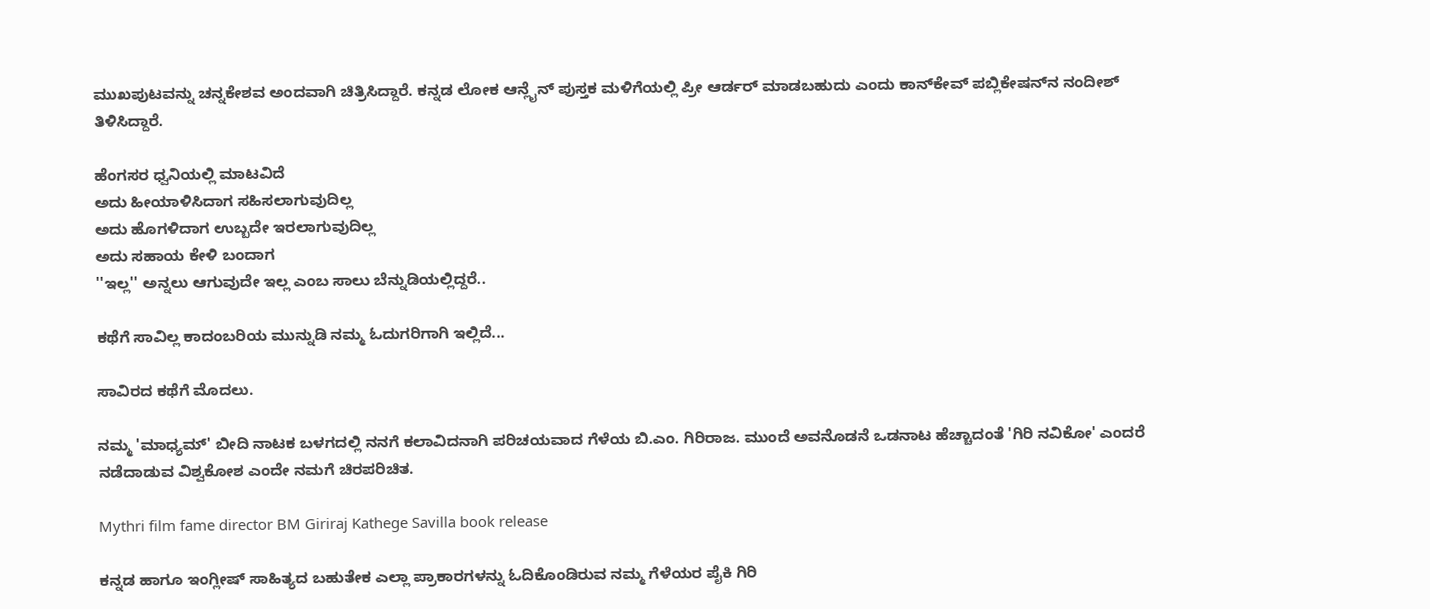ಮುಖಪುಟವನ್ನು ಚನ್ನಕೇಶವ ಅಂದವಾಗಿ ಚಿತ್ರಿಸಿದ್ದಾರೆ. ಕನ್ನಡ ಲೋಕ ಆನ್ಲೈನ್ ಪುಸ್ತಕ ಮಳಿಗೆಯಲ್ಲಿ ಪ್ರೀ ಆರ್ಡರ್ ಮಾಡಬಹುದು ಎಂದು ಕಾನ್‌ಕೇವ್ ಪಬ್ಲಿಕೇಷನ್‌ನ ನಂದೀಶ್ ತಿಳಿಸಿದ್ದಾರೆ.

ಹೆಂಗಸರ ಧ್ವನಿಯಲ್ಲಿ ಮಾಟವಿದೆ
ಅದು ಹೀಯಾಳಿಸಿದಾಗ ಸಹಿಸಲಾಗುವುದಿಲ್ಲ
ಅದು ಹೊಗಳಿದಾಗ ಉಬ್ಬದೇ ಇರಲಾಗುವುದಿಲ್ಲ
ಅದು ಸಹಾಯ ಕೇಳಿ ಬಂದಾಗ
''ಇಲ್ಲ'' ಅನ್ನಲು ಆಗುವುದೇ ಇಲ್ಲ ಎಂಬ ಸಾಲು ಬೆನ್ನುಡಿಯಲ್ಲಿದ್ದರೆ..

ಕಥೆಗೆ ಸಾವಿಲ್ಲ ಕಾದಂಬರಿಯ ಮುನ್ನುಡಿ ನಮ್ಮ ಓದುಗರಿಗಾಗಿ ಇಲ್ಲಿದೆ...

ಸಾವಿರದ ಕಥೆಗೆ ಮೊದಲು.

ನಮ್ಮ 'ಮಾಧ್ಯಮ್' ಬೀದಿ ನಾಟಕ ಬಳಗದಲ್ಲಿ ನನಗೆ ಕಲಾವಿದನಾಗಿ ಪರಿಚಯವಾದ ಗೆಳೆಯ ಬಿ.ಎಂ. ಗಿರಿರಾಜ. ಮುಂದೆ ಅವನೊಡನೆ ಒಡನಾಟ ಹೆಚ್ಚಾದಂತೆ 'ಗಿರಿ ನವಿಕೋ' ಎಂದರೆ ನಡೆದಾಡುವ ವಿಶ್ವಕೋಶ ಎಂದೇ ನಮಗೆ ಚಿರಪರಿಚಿತ.

Mythri film fame director BM Giriraj Kathege Savilla book release

ಕನ್ನಡ ಹಾಗೂ ಇಂಗ್ಲೀಷ್ ಸಾಹಿತ್ಯದ ಬಹುತೇಕ ಎಲ್ಲಾ ಪ್ರಾಕಾರಗಳನ್ನು ಓದಿಕೊಂಡಿರುವ ನಮ್ಮ ಗೆಳೆಯರ ಪೈಕಿ ಗಿರಿ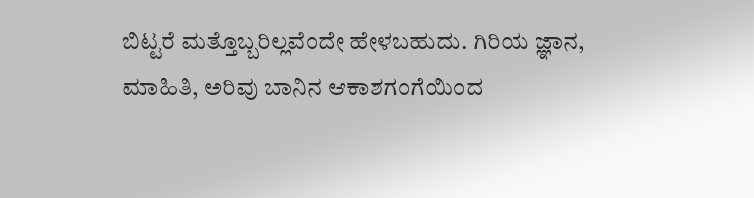ಬಿಟ್ಟರೆ ಮತ್ತೊಬ್ಬರಿಲ್ಲವೆಂದೇ ಹೇಳಬಹುದು. ಗಿರಿಯ ಜ್ಞಾನ, ಮಾಹಿತಿ, ಅರಿವು ಬಾನಿನ ಆಕಾಶಗಂಗೆಯಿಂದ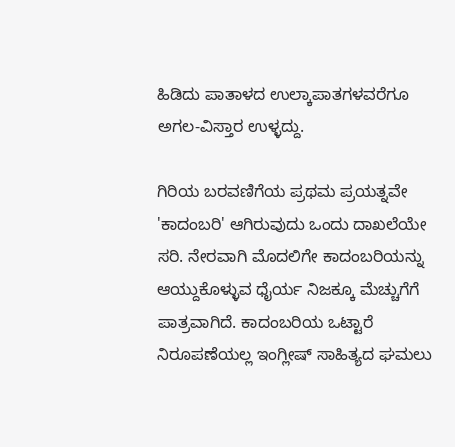ಹಿಡಿದು ಪಾತಾಳದ ಉಲ್ಕಾಪಾತಗಳವರೆಗೂ ಅಗಲ-ವಿಸ್ತಾರ ಉಳ್ಳದ್ದು.

ಗಿರಿಯ ಬರವಣಿಗೆಯ ಪ್ರಥಮ ಪ್ರಯತ್ನವೇ 'ಕಾದಂಬರಿ' ಆಗಿರುವುದು ಒಂದು ದಾಖಲೆಯೇ ಸರಿ. ನೇರವಾಗಿ ಮೊದಲಿಗೇ ಕಾದಂಬರಿಯನ್ನು ಆಯ್ದುಕೊಳ್ಳುವ ಧೈರ್ಯ ನಿಜಕ್ಕೂ ಮೆಚ್ಚುಗೆಗೆ ಪಾತ್ರವಾಗಿದೆ. ಕಾದಂಬರಿಯ ಒಟ್ಟಾರೆ ನಿರೂಪಣೆಯಲ್ಲ ಇಂಗ್ಲೀಷ್ ಸಾಹಿತ್ಯದ ಘಮಲು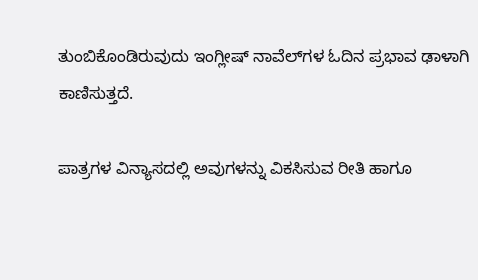ತುಂಬಿಕೊಂಡಿರುವುದು ಇಂಗ್ಲೀಷ್ ನಾವೆಲ್‌ಗಳ ಓದಿನ ಪ್ರಭಾವ ಢಾಳಾಗಿ ಕಾಣಿಸುತ್ತದೆ.

ಪಾತ್ರಗಳ ವಿನ್ಯಾಸದಲ್ಲಿ ಅವುಗಳನ್ನು ವಿಕಸಿಸುವ ರೀತಿ ಹಾಗೂ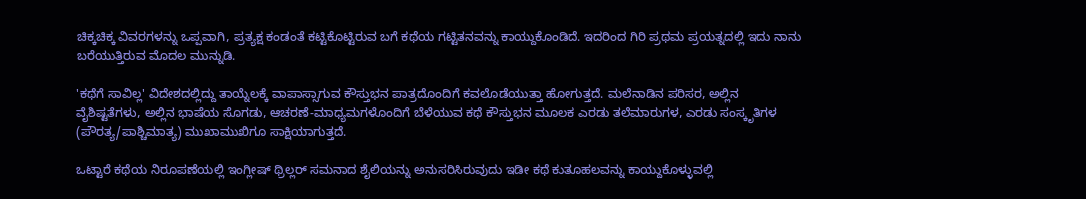ಚಿಕ್ಕಚಿಕ್ಕ ವಿವರಗಳನ್ನು ಒಪ್ಪವಾಗಿ, ಪ್ರತ್ಯಕ್ಷ ಕಂಡಂತೆ ಕಟ್ಟಿಕೊಟ್ಟಿರುವ ಬಗೆ ಕಥೆಯ ಗಟ್ಟಿತನವನ್ನು ಕಾಯ್ದುಕೊಂಡಿದೆ. ಇದರಿಂದ ಗಿರಿ ಪ್ರಥಮ ಪ್ರಯತ್ನದಲ್ಲಿ ಇದು ನಾನು ಬರೆಯುತ್ತಿರುವ ಮೊದಲ ಮುನ್ನುಡಿ.

'ಕಥೆಗೆ ಸಾವಿಲ್ಲ' ವಿದೇಶದಲ್ಲಿದ್ದು ತಾಯ್ನೆಲಕ್ಕೆ ವಾಪಾಸ್ಸಾಗುವ ಕೌಸ್ತುಭನ ಪಾತ್ರದೊಂದಿಗೆ ಕವಲೊಡೆಯುತ್ತಾ ಹೋಗುತ್ತದೆ. ಮಲೆನಾಡಿನ ಪರಿಸರ, ಅಲ್ಲಿನ ವೈಶಿಷ್ಟತೆಗಳು, ಅಲ್ಲಿನ ಭಾಷೆಯ ಸೊಗಡು, ಆಚರಣೆ-ಮಾಧ್ಯಮಗಳೊಂದಿಗೆ ಬೆಳೆಯುವ ಕಥೆ ಕೌಸ್ತುಭನ ಮೂಲಕ ಎರಡು ತಲೆಮಾರುಗಳ, ಎರಡು ಸಂಸ್ಕೃತಿಗಳ (ಪೌರತ್ಯ/ಪಾಶ್ಚಿಮಾತ್ಯ) ಮುಖಾಮುಖಿಗೂ ಸಾಕ್ಷಿಯಾಗುತ್ತದೆ.

ಒಟ್ಟಾರೆ ಕಥೆಯ ನಿರೂಪಣೆಯಲ್ಲಿ ಇಂಗ್ಲೀಷ್ ಥ್ರಿಲ್ಲರ್ ಸಮನಾದ ಶೈಲಿಯನ್ನು ಅನುಸರಿಸಿರುವುದು ಇಡೀ ಕಥೆ ಕುತೂಹಲವನ್ನು ಕಾಯ್ದುಕೊಳ್ಳುವಲ್ಲಿ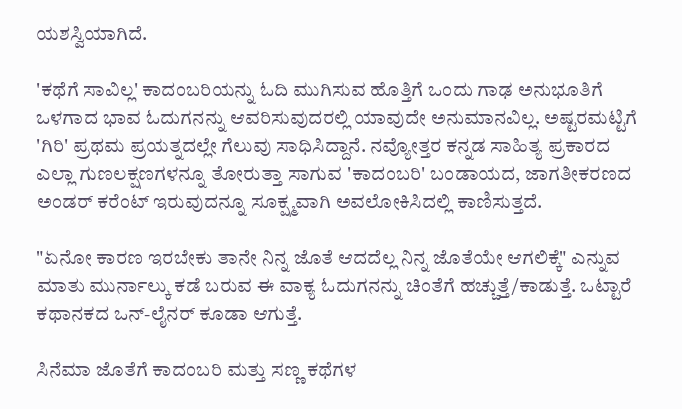ಯಶಸ್ವಿಯಾಗಿದೆ.

'ಕಥೆಗೆ ಸಾವಿಲ್ಲ' ಕಾದಂಬರಿಯನ್ನು ಓದಿ ಮುಗಿಸುವ ಹೊತ್ತಿಗೆ ಒಂದು ಗಾಢ ಅನುಭೂತಿಗೆ ಒಳಗಾದ ಭಾವ ಓದುಗನನ್ನು ಆವರಿಸುವುದರಲ್ಲಿ ಯಾವುದೇ ಅನುಮಾನವಿಲ್ಲ. ಅಷ್ಟರಮಟ್ಟಿಗೆ 'ಗಿರಿ' ಪ್ರಥಮ ಪ್ರಯತ್ನದಲ್ಲೇ ಗೆಲುವು ಸಾಧಿಸಿದ್ದಾನೆ. ನವ್ಯೋತ್ತರ ಕನ್ನಡ ಸಾಹಿತ್ಯ ಪ್ರಕಾರದ ಎಲ್ಲಾ ಗುಣಲಕ್ಷಣಗಳನ್ನೂ ತೋರುತ್ತಾ ಸಾಗುವ 'ಕಾದಂಬರಿ' ಬಂಡಾಯದ, ಜಾಗತೀಕರಣದ ಅಂಡರ್ ಕರೆಂಟ್ ಇರುವುದನ್ನೂ ಸೂಕ್ಷ್ಮವಾಗಿ ಅವಲೋಕಿಸಿದಲ್ಲಿ ಕಾಣಿಸುತ್ತದೆ.

"ಏನೋ ಕಾರಣ ಇರಬೇಕು ತಾನೇ ನಿನ್ನ ಜೊತೆ ಆದದೆಲ್ಲ ನಿನ್ನ ಜೊತೆಯೇ ಆಗಲಿಕ್ಕೆ" ಎನ್ನುವ ಮಾತು ಮುರ್ನಾಲ್ಕು ಕಡೆ ಬರುವ ಈ ವಾಕ್ಯ ಓದುಗನನ್ನು ಚಿಂತೆಗೆ ಹಚ್ಚುತ್ತೆ/ಕಾಡುತ್ತೆ. ಒಟ್ಟಾರೆ ಕಥಾನಕದ ಒನ್-ಲೈನರ್ ಕೂಡಾ ಆಗುತ್ತೆ.

ಸಿನೆಮಾ ಜೊತೆಗೆ ಕಾದಂಬರಿ ಮತ್ತು ಸಣ್ಣ ಕಥೆಗಳ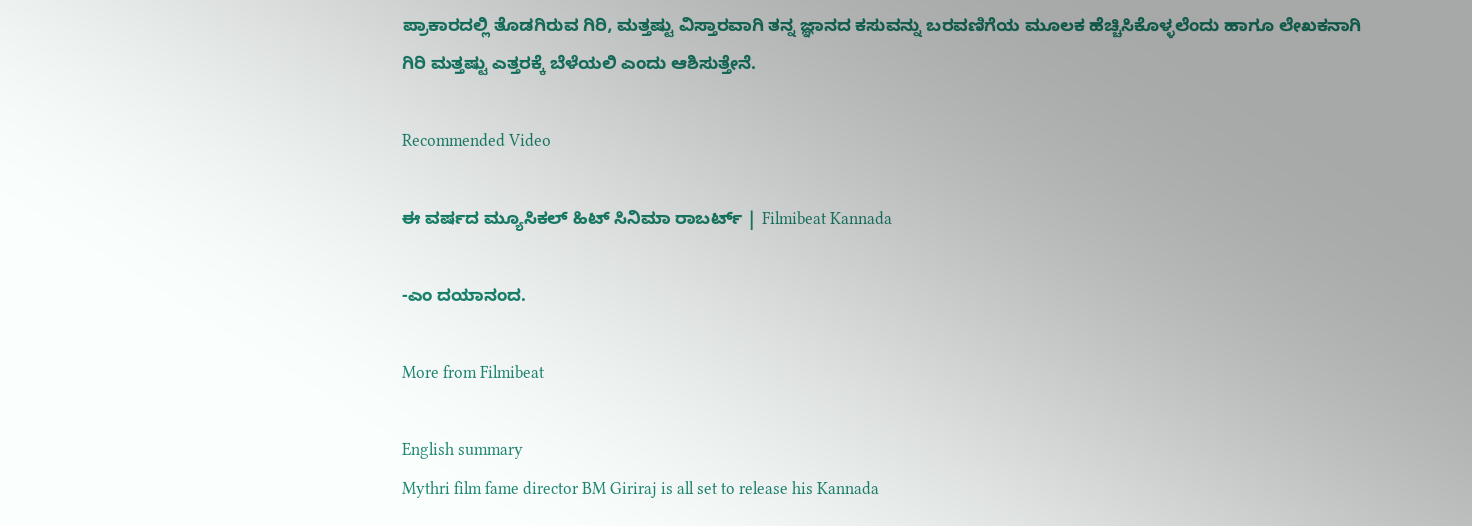ಪ್ರಾಕಾರದಲ್ಲಿ ತೊಡಗಿರುವ ಗಿರಿ, ಮತ್ತಷ್ಟು ವಿಸ್ತಾರವಾಗಿ ತನ್ನ ಜ್ಞಾನದ ಕಸುವನ್ನು ಬರವಣಿಗೆಯ ಮೂಲಕ ಹೆಚ್ಚಿಸಿಕೊಳ್ಳಲೆಂದು ಹಾಗೂ ಲೇಖಕನಾಗಿ ಗಿರಿ ಮತ್ತಷ್ಟು ಎತ್ತರಕ್ಕೆ ಬೆಳೆಯಲಿ ಎಂದು ಆಶಿಸುತ್ತೇನೆ.

Recommended Video

ಈ ವರ್ಷದ ಮ್ಯೂಸಿಕಲ್ ಹಿಟ್ ಸಿನಿಮಾ ರಾಬರ್ಟ್ | Filmibeat Kannada

-ಎಂ ದಯಾನಂದ.

More from Filmibeat

English summary
Mythri film fame director BM Giriraj is all set to release his Kannada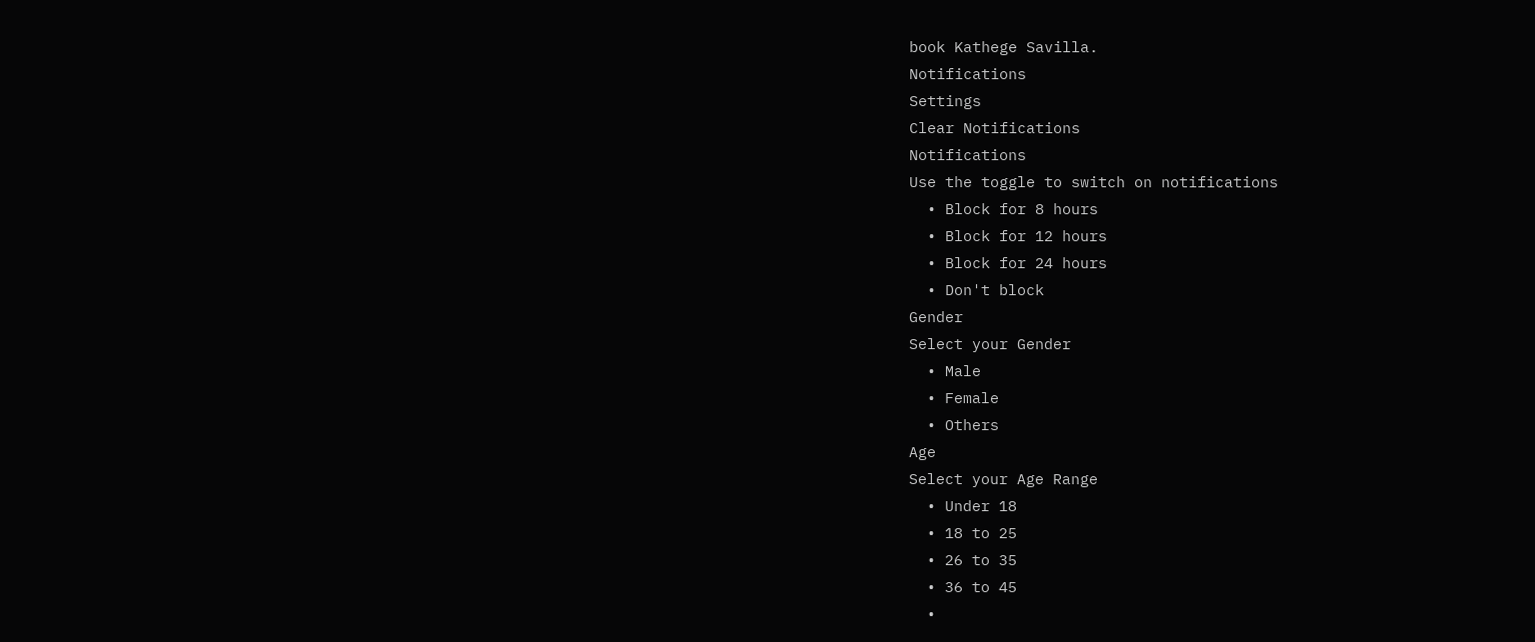book Kathege Savilla.
Notifications
Settings
Clear Notifications
Notifications
Use the toggle to switch on notifications
  • Block for 8 hours
  • Block for 12 hours
  • Block for 24 hours
  • Don't block
Gender
Select your Gender
  • Male
  • Female
  • Others
Age
Select your Age Range
  • Under 18
  • 18 to 25
  • 26 to 35
  • 36 to 45
  •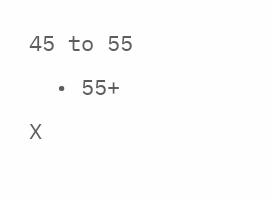45 to 55
  • 55+
X